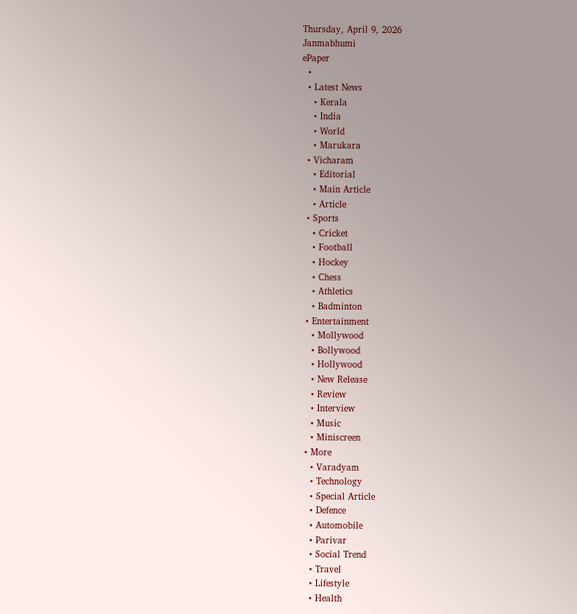Thursday, April 9, 2026
Janmabhumi
ePaper
  •
  • Latest News
    • Kerala
    • India
    • World
    • Marukara
  • Vicharam
    • Editorial
    • Main Article
    • Article
  • Sports
    • Cricket
    • Football
    • Hockey
    • Chess
    • Athletics
    • Badminton
  • Entertainment
    • Mollywood
    • Bollywood
    • Hollywood
    • New Release
    • Review
    • Interview
    • Music
    • Miniscreen
  • More
    • Varadyam
    • Technology
    • Special Article
    • Defence
    • Automobile
    • Parivar
    • Social Trend
    • Travel
    • Lifestyle
    • Health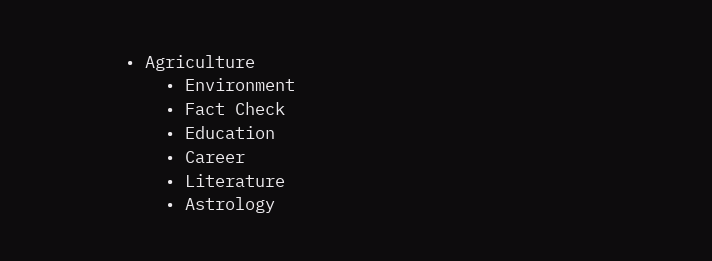• Agriculture
    • Environment
    • Fact Check
    • Education
    • Career
    • Literature
    • Astrology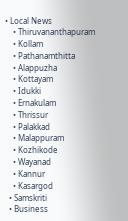• Local News
    • Thiruvananthapuram
    • Kollam
    • Pathanamthitta
    • Alappuzha
    • Kottayam
    • Idukki
    • Ernakulam
    • Thrissur
    • Palakkad
    • Malappuram
    • Kozhikode
    • Wayanad
    • Kannur
    • Kasargod
  • Samskriti
  • Business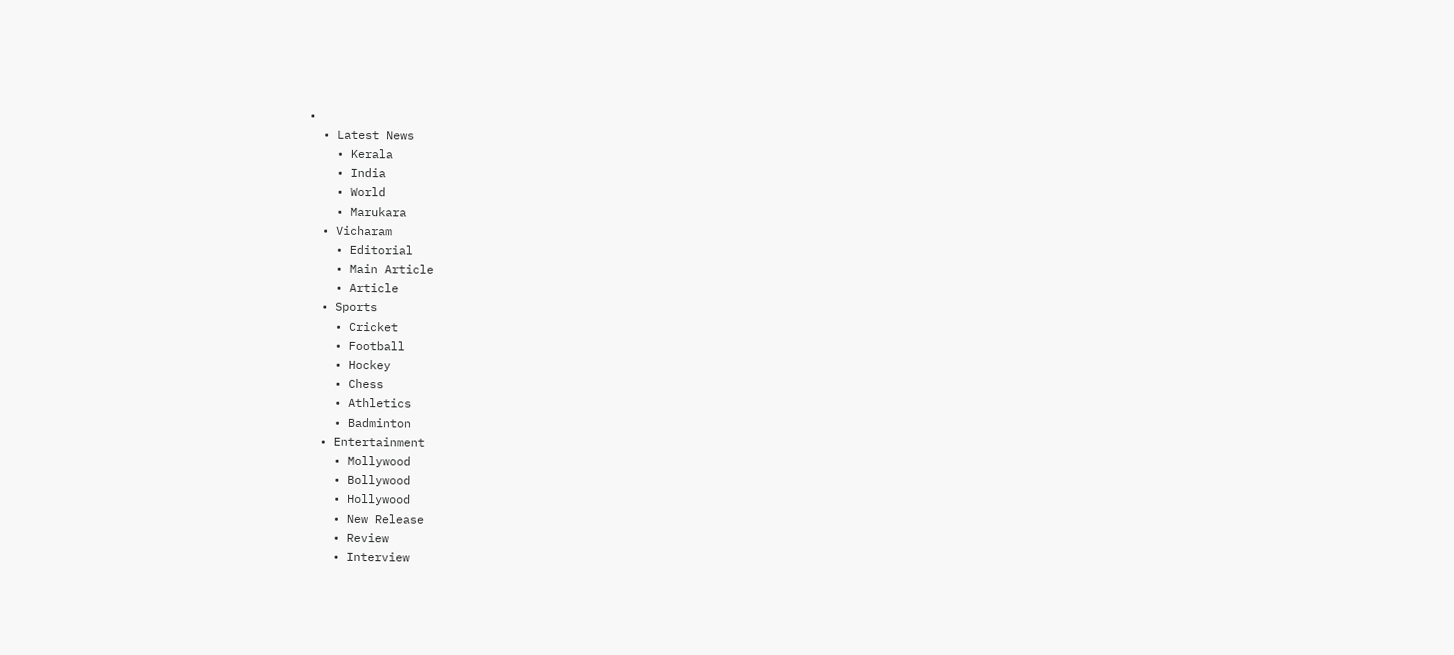•
  • Latest News
    • Kerala
    • India
    • World
    • Marukara
  • Vicharam
    • Editorial
    • Main Article
    • Article
  • Sports
    • Cricket
    • Football
    • Hockey
    • Chess
    • Athletics
    • Badminton
  • Entertainment
    • Mollywood
    • Bollywood
    • Hollywood
    • New Release
    • Review
    • Interview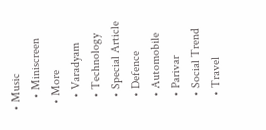• Music
    • Miniscreen
  • More
    • Varadyam
    • Technology
    • Special Article
    • Defence
    • Automobile
    • Parivar
    • Social Trend
    • Travel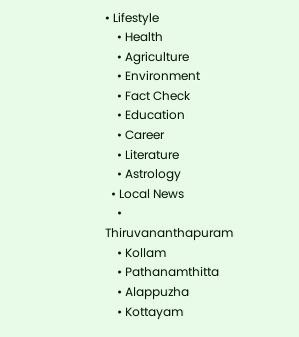• Lifestyle
    • Health
    • Agriculture
    • Environment
    • Fact Check
    • Education
    • Career
    • Literature
    • Astrology
  • Local News
    • Thiruvananthapuram
    • Kollam
    • Pathanamthitta
    • Alappuzha
    • Kottayam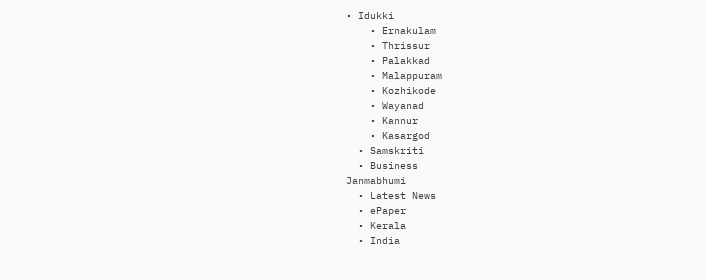• Idukki
    • Ernakulam
    • Thrissur
    • Palakkad
    • Malappuram
    • Kozhikode
    • Wayanad
    • Kannur
    • Kasargod
  • Samskriti
  • Business
Janmabhumi
  • Latest News
  • ePaper
  • Kerala
  • India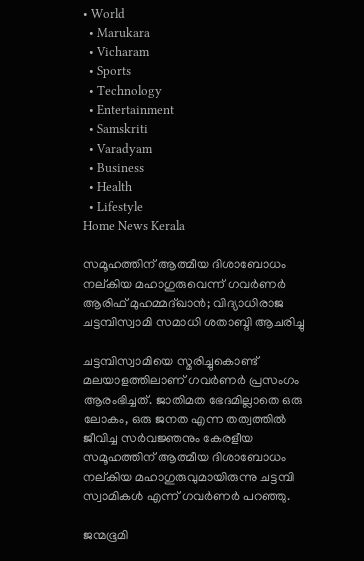• World
  • Marukara
  • Vicharam
  • Sports
  • Technology
  • Entertainment
  • Samskriti
  • Varadyam
  • Business
  • Health
  • Lifestyle
Home News Kerala

സമൂഹത്തിന് ആത്മീയ ദിശാബോധം നല്കിയ മഹാഗുരുവെന്ന് ഗവര്‍ണര്‍ ആരിഫ് മുഹമ്മദ്ഖാന്‍; വിദ്യാധിരാജ ചട്ടമ്പിസ്വാമി സമാധി ശതാബ്ദി ആചരിച്ചു

ചട്ടമ്പിസ്വാമിയെ സ്മരിച്ചുകൊണ്ട് മലയാളത്തിലാണ് ഗവര്‍ണര്‍ പ്രസംഗം ആരംഭിച്ചത്. ജാതിമത ഭേദമില്ലാതെ ഒരു ലോകം, ഒരു ജനത എന്ന തത്വത്തില്‍ ജീവിച്ച സര്‍വജ്ഞനും കേരളീയ സമൂഹത്തിന് ആത്മീയ ദിശാബോധം നല്കിയ മഹാഗുരുവുമായിരുന്നു ചട്ടമ്പി സ്വാമികള്‍ എന്ന് ഗവര്‍ണര്‍ പറഞ്ഞു.

ജന്മഭൂമി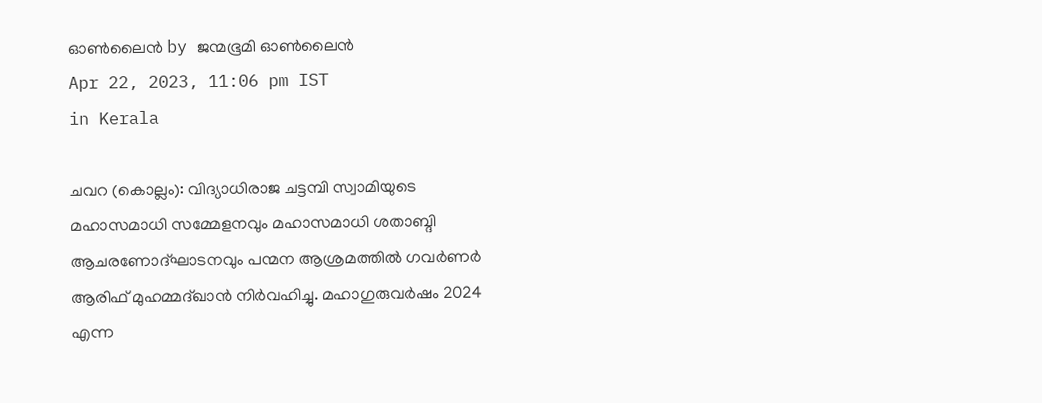ഓണ്‍ലൈന്‍ by ജന്മഭൂമി ഓണ്‍ലൈന്‍
Apr 22, 2023, 11:06 pm IST
in Kerala

ചവറ (കൊല്ലം): വിദ്യാധിരാജ ചട്ടമ്പി സ്വാമിയുടെ മഹാസമാധി സമ്മേളനവും മഹാസമാധി ശതാബ്ദി ആചരണോദ്ഘാടനവും പന്മന ആശ്രമത്തില്‍ ഗവര്‍ണര്‍ ആരിഫ് മുഹമ്മദ്ഖാന്‍ നിര്‍വഹിച്ചു. മഹാഗുരുവര്‍ഷം 2024 എന്ന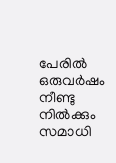പേരില്‍ ഒരുവര്‍ഷം നീണ്ടു നില്‍ക്കും സമാധി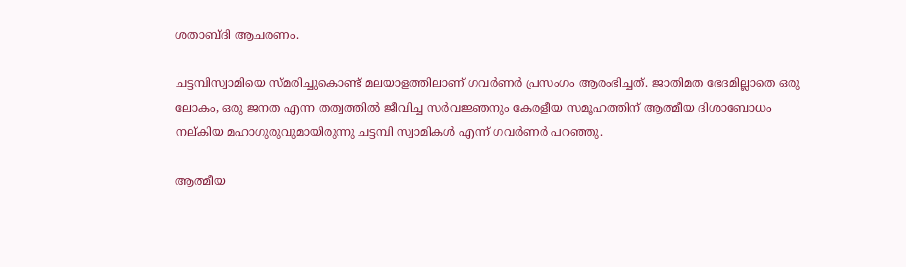ശതാബ്ദി ആചരണം.

ചട്ടമ്പിസ്വാമിയെ സ്മരിച്ചുകൊണ്ട് മലയാളത്തിലാണ് ഗവര്‍ണര്‍ പ്രസംഗം ആരംഭിച്ചത്. ജാതിമത ഭേദമില്ലാതെ ഒരു ലോകം, ഒരു ജനത എന്ന തത്വത്തില്‍ ജീവിച്ച സര്‍വജ്ഞനും കേരളീയ സമൂഹത്തിന് ആത്മീയ ദിശാബോധം നല്കിയ മഹാഗുരുവുമായിരുന്നു ചട്ടമ്പി സ്വാമികള്‍ എന്ന് ഗവര്‍ണര്‍ പറഞ്ഞു.

ആത്മീയ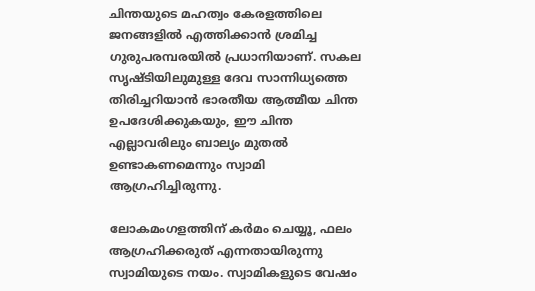ചിന്തയുടെ മഹത്വം കേരളത്തിലെ ജനങ്ങളില്‍ എത്തിക്കാന്‍ ശ്രമിച്ച ഗുരുപരമ്പരയില്‍ പ്രധാനിയാണ്. സകല സൃഷ്ടിയിലുമുള്ള ദേവ സാന്നിധ്യത്തെ തിരിച്ചറിയാന്‍ ഭാരതീയ ആത്മീയ ചിന്ത ഉപദേശിക്കുകയും, ഈ ചിന്ത എല്ലാവരിലും ബാല്യം മുതല്‍ ഉണ്ടാകണമെന്നും സ്വാമി ആഗ്രഹിച്ചിരുന്നു.

ലോകമംഗളത്തിന് കര്‍മം ചെയ്യൂ, ഫലം ആഗ്രഹിക്കരുത് എന്നതായിരുന്നു സ്വാമിയുടെ നയം. സ്വാമികളുടെ വേഷം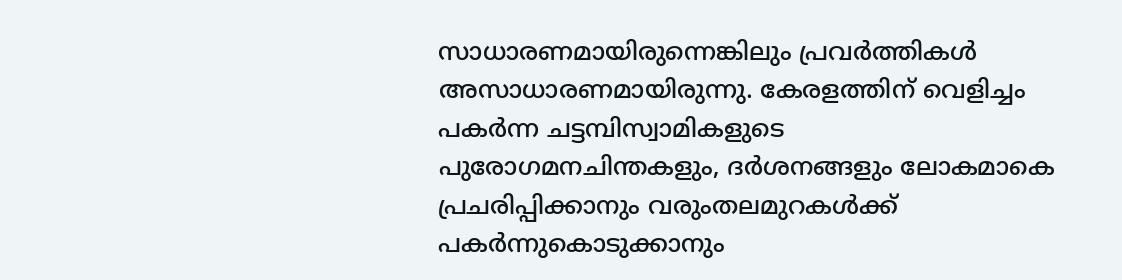സാധാരണമായിരുന്നെങ്കിലും പ്രവര്‍ത്തികള്‍ അസാധാരണമായിരുന്നു. കേരളത്തിന് വെളിച്ചം പകര്‍ന്ന ചട്ടമ്പിസ്വാമികളുടെ പുരോഗമനചിന്തകളും, ദര്‍ശനങ്ങളും ലോകമാകെ പ്രചരിപ്പിക്കാനും വരുംതലമുറകള്‍ക്ക് പകര്‍ന്നുകൊടുക്കാനും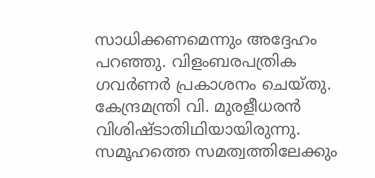സാധിക്കണമെന്നും അദ്ദേഹം പറഞ്ഞു. വിളംബരപത്രിക ഗവര്‍ണര്‍ പ്രകാശനം ചെയ്തു. കേന്ദ്രമന്ത്രി വി. മുരളീധരന്‍ വിശിഷ്ടാതിഥിയായിരുന്നു. സമൂഹത്തെ സമത്വത്തിലേക്കും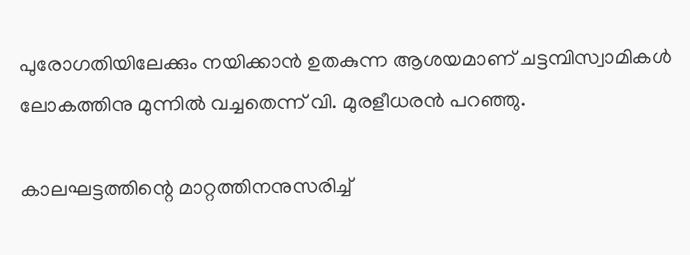പുരോഗതിയിലേക്കും നയിക്കാന്‍ ഉതകുന്ന ആശയമാണ് ചട്ടമ്പിസ്വാമികള്‍ ലോകത്തിനു മുന്നില്‍ വച്ചതെന്ന് വി. മുരളീധരന്‍ പറഞ്ഞു.

കാലഘട്ടത്തിന്റെ മാറ്റത്തിനനുസരിച്ച്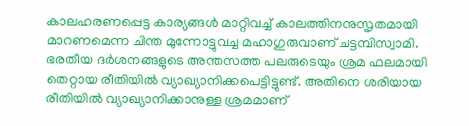കാലഹരണപ്പെട്ട കാര്യങ്ങള്‍ മാറ്റിവച്ച് കാലത്തിനനുസൃതമായി മാറണമെന്ന ചിന്ത മുന്നോട്ടുവച്ച മഹാഗുരുവാണ് ചട്ടമ്പിസ്വാമി. ഭരതീയ ദര്‍ശനങ്ങളുടെ അന്തസത്ത പലരുടെയും ശ്രമ ഫലമായി തെറ്റായ രീതിയില്‍ വ്യാഖ്യാനിക്കപെട്ടിട്ടുണ്ട്. അതിനെ ശരിയായ രീതിയില്‍ വ്യാഖ്യാനിക്കാനുള്ള ശ്രമമാണ്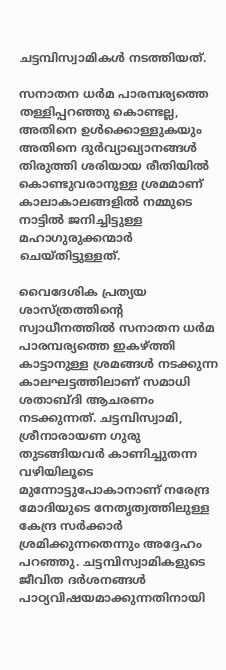ചട്ടമ്പിസ്വാമികള്‍ നടത്തിയത്.

സനാതന ധര്‍മ പാരമ്പര്യത്തെ തള്ളിപ്പറഞ്ഞു കൊണ്ടല്ല, അതിനെ ഉള്‍ക്കൊള്ളുകയും അതിനെ ദുര്‍വ്യാഖ്യാനങ്ങള്‍ തിരുത്തി ശരിയായ രീതിയില്‍ കൊണ്ടുവരാനുള്ള ശ്രമമാണ് കാലാകാലങ്ങളില്‍ നമ്മുടെ നാട്ടില്‍ ജനിച്ചിട്ടുള്ള മഹാഗുരുക്കന്മാര്‍ ചെയ്തിട്ടുള്ളത്.

വൈദേശിക പ്രത്യയ ശാസ്ത്രത്തിന്റെ സ്വാധീനത്തില്‍ സനാതന ധര്‍മ പാരമ്പര്യത്തെ ഇകഴ്‌ത്തി കാട്ടാനുള്ള ശ്രമങ്ങള്‍ നടക്കുന്ന കാലഘട്ടത്തിലാണ് സമാധി ശതാബ്ദി ആചരണം നടക്കുന്നത്. ചട്ടമ്പിസ്വാമി, ശ്രീനാരായണ ഗുരു തുടങ്ങിയവര്‍ കാണിച്ചുതന്ന വഴിയിലൂടെ മുന്നോട്ടുപോകാനാണ് നരേന്ദ്ര മോദിയുടെ നേതൃത്വത്തിലുള്ള കേന്ദ്ര സര്‍ക്കാര്‍ ശ്രമിക്കുന്നതെന്നും അദ്ദേഹം പറഞ്ഞു. ചട്ടമ്പിസ്വാമികളുടെ ജീവിത ദര്‍ശനങ്ങള്‍ പാഠ്യവിഷയമാക്കുന്നതിനായി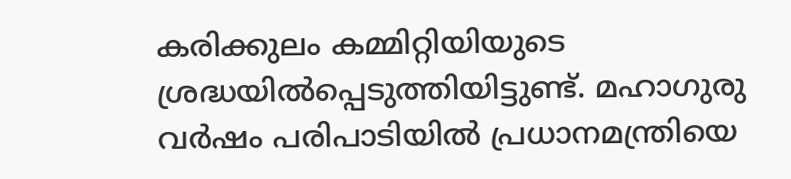കരിക്കുലം കമ്മിറ്റിയിയുടെ ശ്രദ്ധയില്‍പ്പെടുത്തിയിട്ടുണ്ട്. മഹാഗുരു വര്‍ഷം പരിപാടിയില്‍ പ്രധാനമന്ത്രിയെ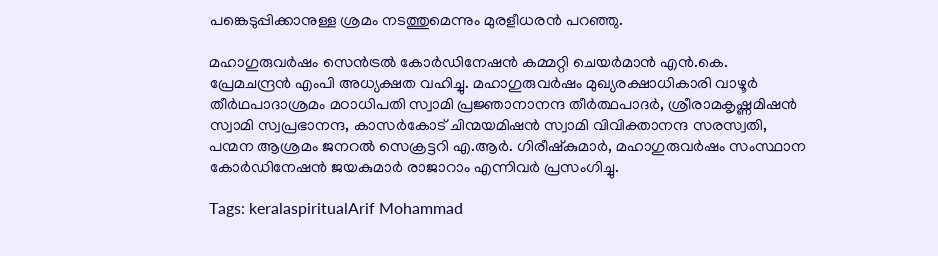പങ്കെടുപ്പിക്കാനുള്ള ശ്രമം നടത്തുമെന്നും മുരളീധരന്‍ പറഞ്ഞു.

മഹാഗുരുവര്‍ഷം സെന്‍ട്രല്‍ കോര്‍ഡിനേഷന്‍ കമ്മറ്റി ചെയര്‍മാന്‍ എന്‍.കെ. പ്രേമചന്ദ്രന്‍ എംപി അധ്യക്ഷത വഹിച്ചു. മഹാഗുരുവര്‍ഷം മുഖ്യരക്ഷാധികാരി വാഴൂര്‍ തീര്‍ഥപാദാശ്രമം മഠാധിപതി സ്വാമി പ്രജ്ഞാനാനന്ദ തീര്‍ത്ഥപാദര്‍, ശ്രീരാമകൃഷ്ണമിഷന്‍ സ്വാമി സ്വപ്രഭാനന്ദ, കാസര്‍കോട് ചിന്മയമിഷന്‍ സ്വാമി വിവിക്താനന്ദ സരസ്വതി, പന്മന ആശ്രമം ജനറല്‍ സെക്രട്ടറി എ.ആര്‍. ഗിരീഷ്‌കുമാര്‍, മഹാഗുരുവര്‍ഷം സംസ്ഥാന കോര്‍ഡിനേഷന്‍ ജയകുമാര്‍ രാജാറാം എന്നിവര്‍ പ്രസംഗിച്ചു.

Tags: keralaspiritualArif Mohammad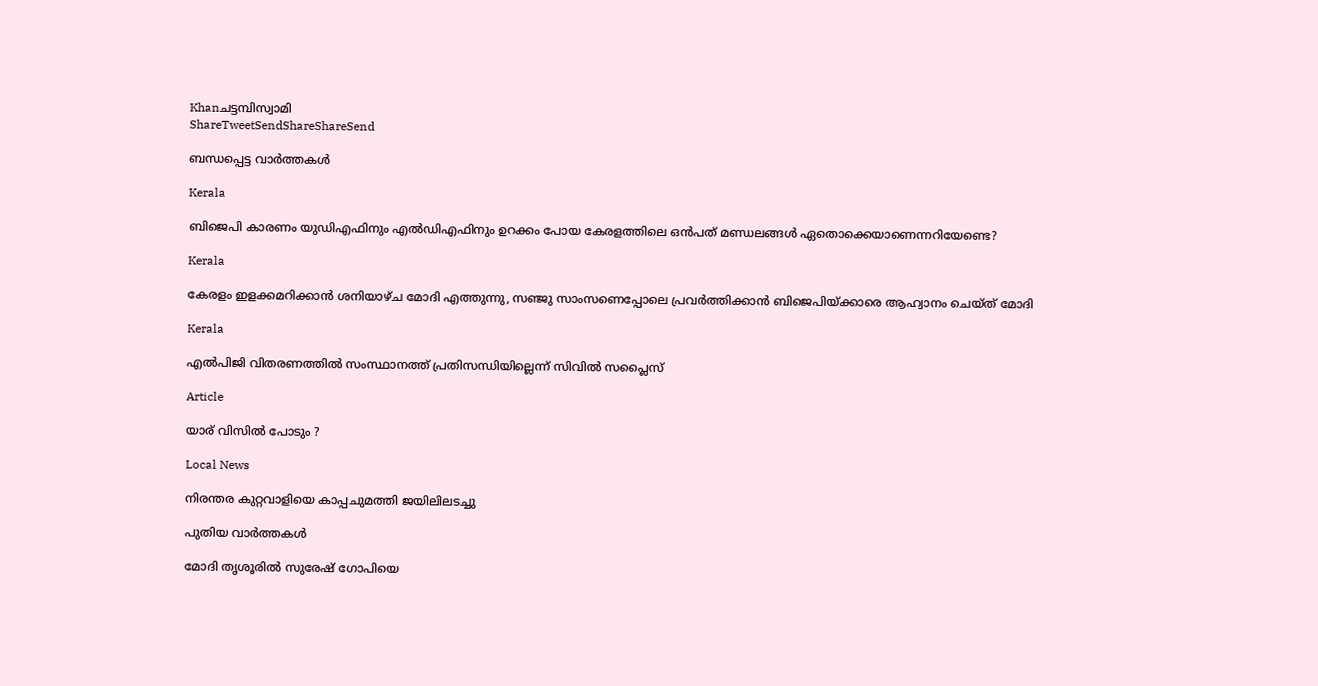Khanചട്ടമ്പിസ്വാമി
ShareTweetSendShareShareSend

ബന്ധപ്പെട്ട വാര്‍ത്തകള്‍

Kerala

ബിജെപി കാരണം യുഡിഎഫിനും എല്‍ഡിഎഫിനും ഉറക്കം പോയ കേരളത്തിലെ ഒന്‍പത് മണ്ഡലങ്ങള്‍ ഏതൊക്കെയാണെന്നറിയേണ്ടെ?

Kerala

കേരളം ഇളക്കമറിക്കാന്‍ ശനിയാഴ്ച മോദി എത്തുന്നു, സഞ്ജു സാംസണെപ്പോലെ പ്രവര്‍ത്തിക്കാന്‍ ബിജെപിയ്‌ക്കാരെ ആഹ്വാനം ചെയ്ത് മോദി

Kerala

എല്‍പിജി വിതരണത്തില്‍ സംസ്ഥാനത്ത് പ്രതിസന്ധിയില്ലെന്ന് സിവില്‍ സപ്ലൈസ്

Article

യാര് വിസില്‍ പോടും ?

Local News

നിരന്തര കുറ്റവാളിയെ കാപ്പചുമത്തി ജയിലിലടച്ചു

പുതിയ വാര്‍ത്തകള്‍

മോദി തൃശൂരില്‍ സുരേഷ് ഗോപിയെ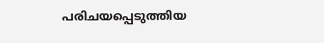പരിചയപ്പെടുത്തിയ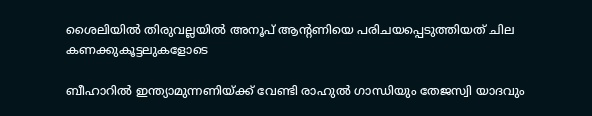ശൈലിയില്‍ തിരുവല്ലയില്‍ അനൂപ് ആന്‍റണിയെ പരിചയപ്പെടുത്തിയത് ചില കണക്കുകൂട്ടലുകളോടെ

ബീഹാറില്‍ ഇന്ത്യാമുന്നണിയ്ക്ക് വേണ്ടി രാഹുല്‍ ഗാന്ധിയും തേജസ്വി യാദവും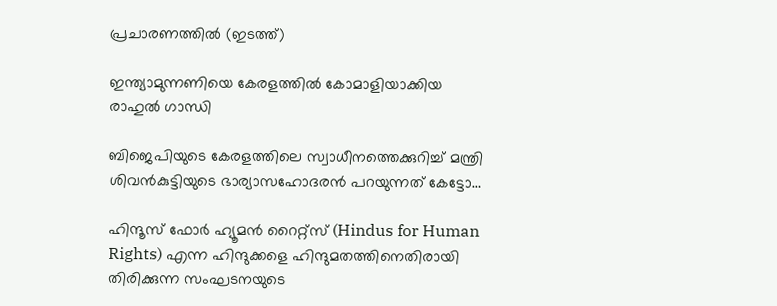പ്രചാരണത്തില്‍ (ഇടത്ത്)

ഇന്ത്യാമുന്നണിയെ കേരളത്തില്‍ കോമാളിയാക്കിയ രാഹുല്‍ ഗാന്ധി

ബിജെപിയുടെ കേരളത്തിലെ സ്വാധീനത്തെക്കുറിച്ച് മന്ത്രി ശിവന്‍കുട്ടിയുടെ ഭാര്യാസഹോദരന്‍ പറയുന്നത് കേട്ടോ…

ഹിന്ദൂസ് ഫോര്‍ ഹ്യൂമന്‍ റൈറ്റ്സ് (Hindus for Human Rights) എന്ന ഹിന്ദുക്കളെ ഹിന്ദുമതത്തിനെതിരായി തിരിക്കുന്ന സംഘടനയുടെ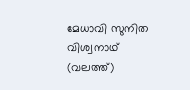മേധാവി സുനിത വിശ്വനാഥ് (വലത്ത്)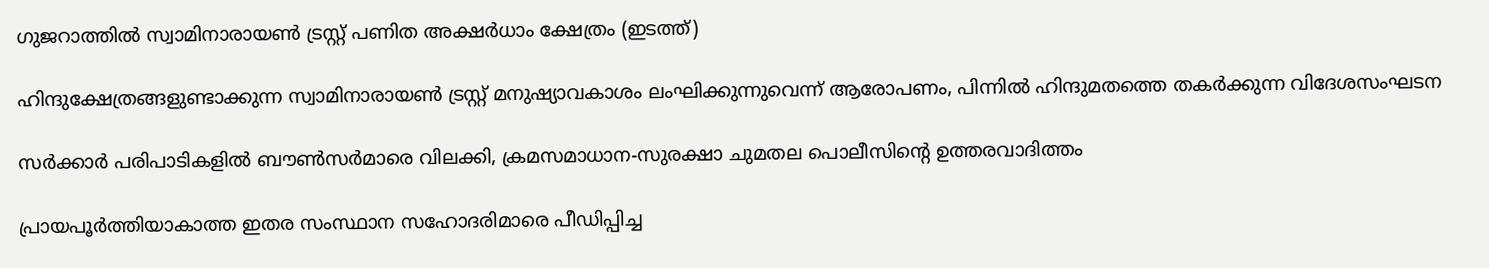ഗുജറാത്തില്‍ സ്വാമിനാരായണ്‍ ട്രസ്റ്റ് പണിത അക്ഷര്‍ധാം ക്ഷേത്രം (ഇടത്ത്)

ഹിന്ദുക്ഷേത്രങ്ങളുണ്ടാക്കുന്ന സ്വാമിനാരായണ്‍ ട്രസ്റ്റ് മനുഷ്യാവകാശം ലംഘിക്കുന്നുവെന്ന് ആരോപണം, പിന്നില്‍ ഹിന്ദുമതത്തെ തകര്‍ക്കുന്ന വിദേശസംഘടന

സര്‍ക്കാര്‍ പരിപാടികളില്‍ ബൗണ്‍സര്‍മാരെ വിലക്കി, ക്രമസമാധാന-സുരക്ഷാ ചുമതല പൊലീസിന്റെ ഉത്തരവാദിത്തം

പ്രായപൂര്‍ത്തിയാകാത്ത ഇതര സംസ്ഥാന സഹോദരിമാരെ പീഡിപ്പിച്ച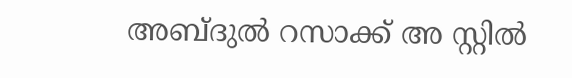അബ്ദുല്‍ റസാക്ക് അ സ്റ്റില്‍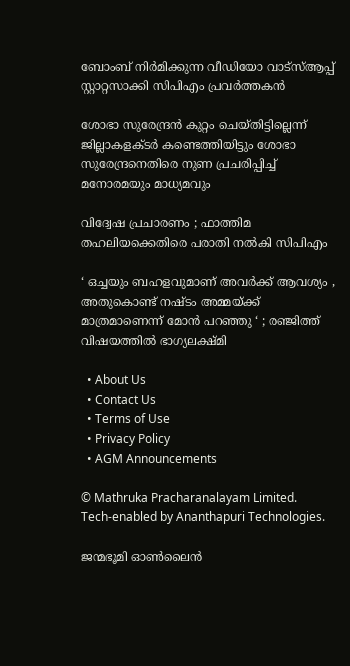ബോംബ് നിര്‍മിക്കുന്ന വീഡിയോ വാട്‌സ്ആപ്പ് സ്റ്റാറ്റസാക്കി സിപിഎം പ്രവര്‍ത്തകന്‍

ശോഭാ സുരേന്ദ്രന്‍ കുറ്റം ചെയ്തിട്ടില്ലെന്ന് ജില്ലാകളക്ടര്‍ കണ്ടെത്തിയിട്ടും ശോഭാ സുരേന്ദ്രനെതിരെ നുണ പ്രചരിപ്പിച്ച് മനോരമയും മാധ്യമവും

വിദ്വേഷ പ്രചാരണം ; ഫാത്തിമ തഹലിയക്കെതിരെ പരാതി നല്‍കി സിപിഎം

‘ ഒച്ചയും ബഹളവുമാണ് അവർക്ക് ആവശ്യം , അതുകൊണ്ട് നഷ്ടം അമ്മയ്‌ക്ക് മാത്രമാണെന്ന് മോൻ പറഞ്ഞു ‘ ; രഞ്ജിത്ത് വിഷയത്തിൽ ഭാഗ്യലക്ഷ്മി

  • About Us
  • Contact Us
  • Terms of Use
  • Privacy Policy
  • AGM Announcements

© Mathruka Pracharanalayam Limited.
Tech-enabled by Ananthapuri Technologies.

ജന്മഭൂമി ഓണ്‍ലൈന്‍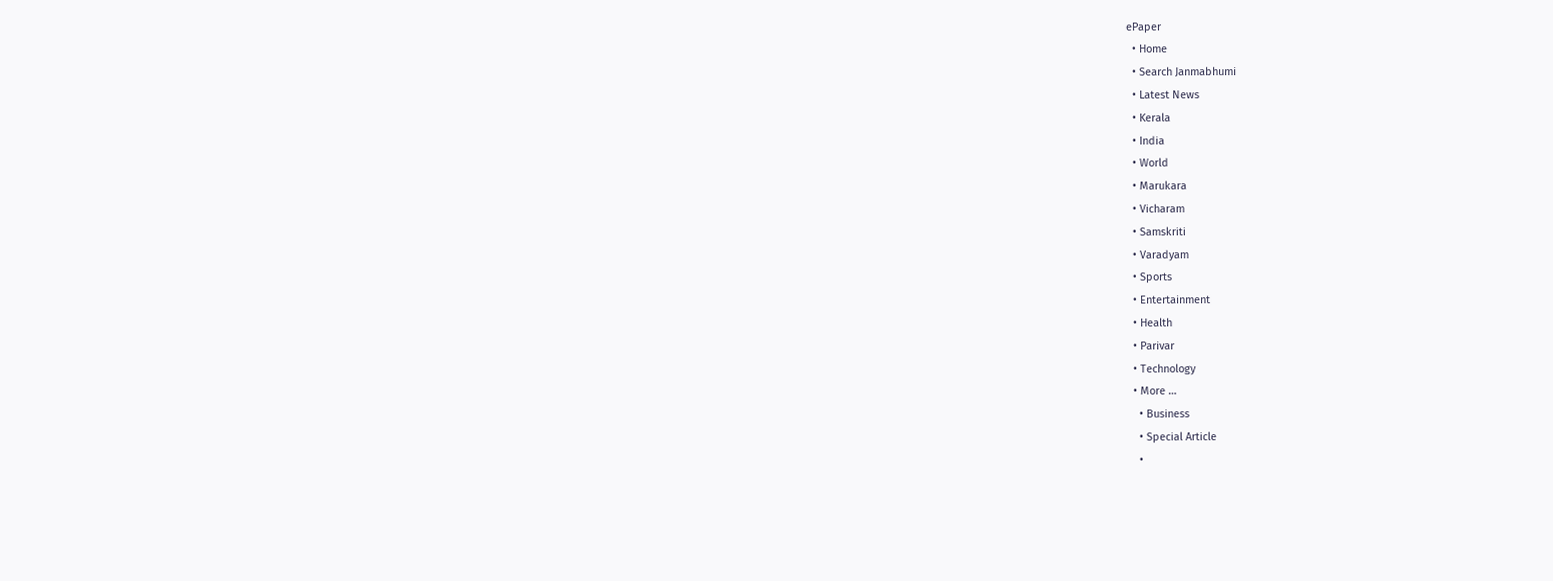ePaper
  • Home
  • Search Janmabhumi
  • Latest News
  • Kerala
  • India
  • World
  • Marukara
  • Vicharam
  • Samskriti
  • Varadyam
  • Sports
  • Entertainment
  • Health
  • Parivar
  • Technology
  • More …
    • Business
    • Special Article
    •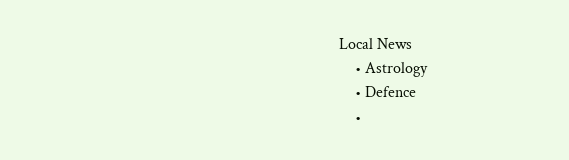Local News
    • Astrology
    • Defence
    •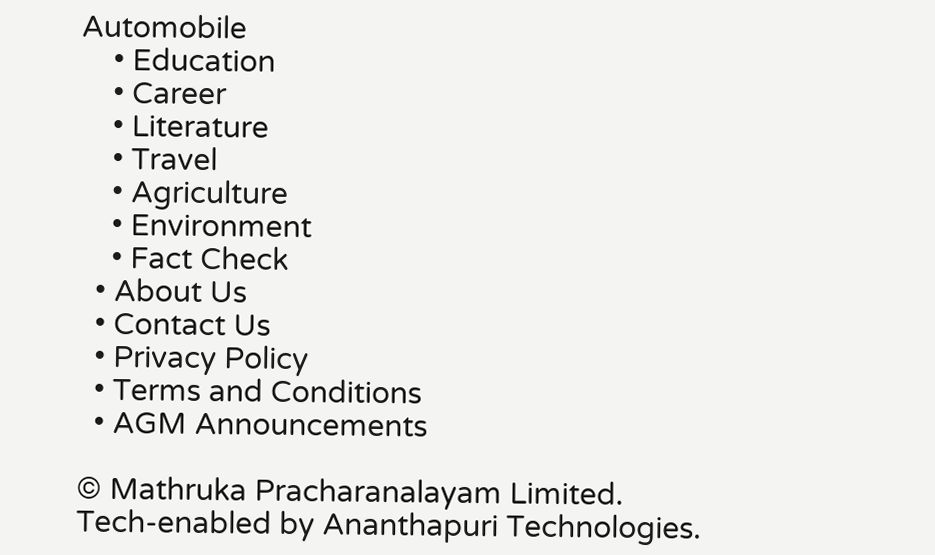Automobile
    • Education
    • Career
    • Literature
    • Travel
    • Agriculture
    • Environment
    • Fact Check
  • About Us
  • Contact Us
  • Privacy Policy
  • Terms and Conditions
  • AGM Announcements

© Mathruka Pracharanalayam Limited.
Tech-enabled by Ananthapuri Technologies.